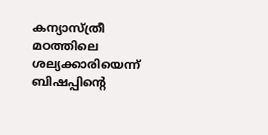കന്യാസ്ത്രീ മഠത്തിലെ ശല്യക്കാരിയെന്ന് ബിഷപ്പിന്റെ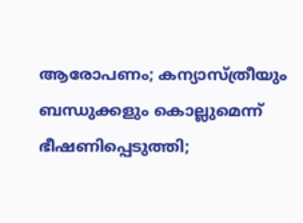ആരോപണം; കന്യാസ്ത്രീയും ബന്ധുക്കളും കൊല്ലുമെന്ന് ഭീഷണിപ്പെടുത്തി;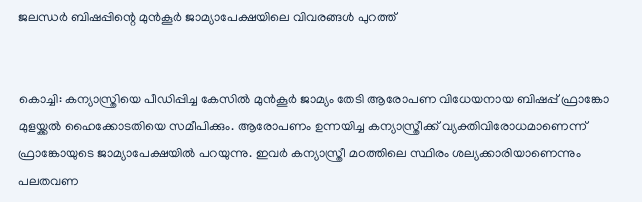ജലന്ധര്‍ ബിഷപ്പിന്റെ മുന്‍കൂര്‍ ജാമ്യാപേക്ഷയിലെ വിവരങ്ങള്‍ പുറത്ത്


കൊച്ചി: കന്യാസ്ത്രിയെ പീഡിപ്പിച്ച കേസില്‍ മുന്‍കൂര്‍ ജാമ്യം തേടി ആരോപണ വിധേയനായ ബിഷപ്പ് ഫ്രാങ്കോ മുളയ്ക്കൽ ഹൈക്കോടതിയെ സമീപിക്കും. ആരോപണം ഉന്നയിച്ച കന്യാസ്ത്രീക്ക് വ്യക്തിവിരോധമാണെന്ന് ഫ്രാങ്കോയുടെ ജാമ്യാപേക്ഷയിൽ പറയുന്നു. ഇവര്‍ കന്യാസ്ത്രീ മഠത്തിലെ സ്ഥിരം ശല്യക്കാരിയാണെന്നും പലതവണ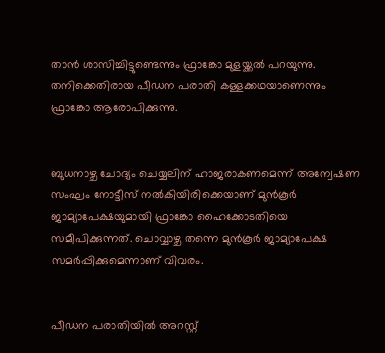താന്‍ ശാസിച്ചിട്ടുണ്ടെന്നും ഫ്രാങ്കോ മുളയ്ക്കല്‍ പറയുന്നു. തനിക്കെതിരായ പീഡന പരാതി കള്ളക്കഥയാണെന്നും ഫ്രാങ്കോ ആരോപിക്കുന്നു.


ബുധനാഴ്ച ചോദ്യം ചെയ്യലിന് ഹാജരാകണമെന്ന് അന്വേഷണ സംഘം നോട്ടീസ് നല്‍കിയിരിക്കെയാണ് മുന്‍കൂര്‍ ജാമ്യാപേക്ഷയുമായി ഫ്രാങ്കോ ഹൈക്കോടതിയെ സമീപിക്കുന്നത്. ചൊവ്വാഴ്ച തന്നെ മുന്‍കൂര്‍ ജാമ്യാപേക്ഷ സമര്‍പ്പിക്കുമെന്നാണ് വിവരം.


പീഡന പരാതിയില്‍ അറസ്റ്റ്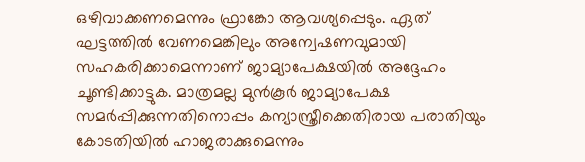ഒഴിവാക്കണമെന്നും ഫ്രാങ്കോ ആവശ്യപ്പെടും. ഏത് ഘട്ടത്തില്‍ വേണമെങ്കിലും അന്വേഷണവുമായി സഹകരിക്കാമെന്നാണ് ജാമ്യാപേക്ഷയില്‍ അദ്ദേഹം ചൂണ്ടിക്കാട്ടുക. മാത്രമല്ല മുന്‍കൂര്‍ ജാമ്യാപേക്ഷ സമര്‍പ്പിക്കുന്നതിനൊപ്പം കന്യാസ്ത്രീക്കെതിരായ പരാതിയും കോടതിയില്‍ ഹാജരാക്കുമെന്നും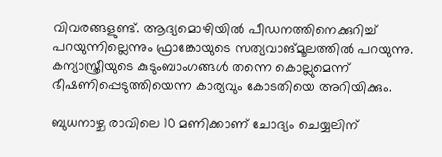വിവരങ്ങളുണ്ട്. ആദ്യമൊഴിയില്‍ പീഡനത്തിനെക്കുറിച്ച് പറയുന്നില്ലെന്നും ഫ്രാങ്കോയുടെ സത്യവാങ്മൂലത്തില്‍ പറയുന്നു. കന്യാസ്ത്രീയുടെ കുടുംബാംഗങ്ങള്‍ തന്നെ കൊല്ലുമെന്ന് ഭീഷണിപ്പെടുത്തിയെന്ന കാര്യവും കോടതിയെ അറിയിക്കും.

ബുധനാഴ്ച രാവിലെ 10 മണിക്കാണ് ചോദ്യം ചെയ്യലിന്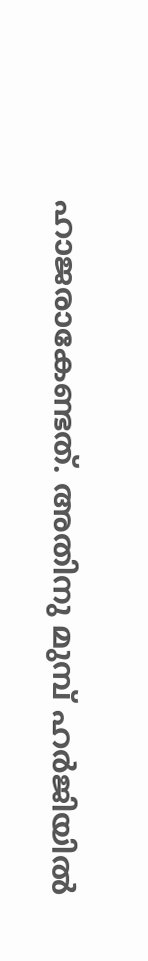ഹാജരാകേണ്ടത്. അതിനു മുമ്പ് ഹര്‍ജിയില്‍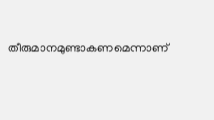തീരുമാനമുണ്ടാകണമെന്നാണ്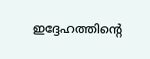ഇദ്ദേഹത്തിന്റെ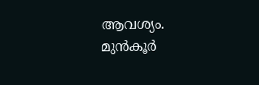ആവശ്യം. മുന്‍കൂര്‍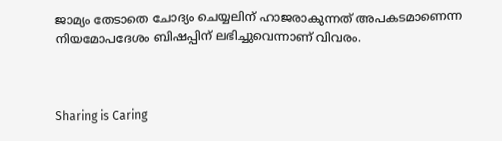ജാമ്യം തേടാതെ ചോദ്യം ചെയ്യലിന് ഹാജരാകുന്നത് അപകടമാണെന്ന നിയമോപദേശം ബിഷപ്പിന് ലഭിച്ചുവെന്നാണ് വിവരം.



Sharing is Caring